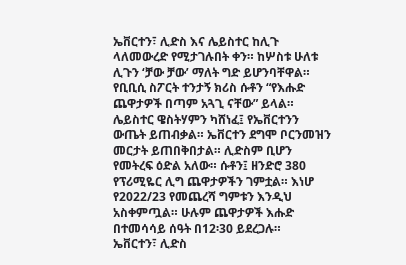ኤቨርተን፣ ሊድስ እና ሌይስተር ከሊጉ ላለመውረድ የሚታገሉበት ቀን። ከሦስቱ ሁለቱ ሊጉን ‘ቻው ቻው’ ማለት ግድ ይሆንባቸዋል። የቢቢሲ ስፖርት ተንታኝ ክሪስ ሱቶን “የእሑድ ጨዋታዎች በጣም አጓጊ ናቸው” ይላል። ሌይስተር ዌስትሃምን ካሸነፈ፤ የኤቨርተንን ውጤት ይጠብቃል። ኤቨርተን ደግሞ ቦርንመዝን መርታት ይጠበቅበታል። ሊድስም ቢሆን የመትረፍ ዕድል አለው። ሱቶን፤ ዘንድሮ 380 የፕሪሚዬር ሊግ ጨዋታዎችን ገምቷል። እነሆ የ2022/23 የመጨረሻ ግምቱን እንዲህ አስቀምጧል። ሁሉም ጨዋታዎች እሑድ በተመሳሳይ ሰዓት በ12፡30 ይደረጋሉ።
ኤቨርተን፣ ሊድስ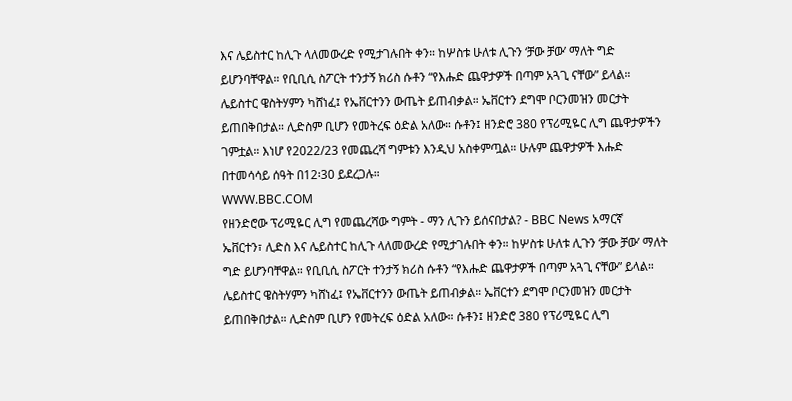እና ሌይስተር ከሊጉ ላለመውረድ የሚታገሉበት ቀን። ከሦስቱ ሁለቱ ሊጉን ‘ቻው ቻው’ ማለት ግድ ይሆንባቸዋል። የቢቢሲ ስፖርት ተንታኝ ክሪስ ሱቶን “የእሑድ ጨዋታዎች በጣም አጓጊ ናቸው” ይላል። ሌይስተር ዌስትሃምን ካሸነፈ፤ የኤቨርተንን ውጤት ይጠብቃል። ኤቨርተን ደግሞ ቦርንመዝን መርታት ይጠበቅበታል። ሊድስም ቢሆን የመትረፍ ዕድል አለው። ሱቶን፤ ዘንድሮ 380 የፕሪሚዬር ሊግ ጨዋታዎችን ገምቷል። እነሆ የ2022/23 የመጨረሻ ግምቱን እንዲህ አስቀምጧል። ሁሉም ጨዋታዎች እሑድ በተመሳሳይ ሰዓት በ12፡30 ይደረጋሉ።
WWW.BBC.COM
የዘንድሮው ፕሪሚዬር ሊግ የመጨረሻው ግምት - ማን ሊጉን ይሰናበታል? - BBC News አማርኛ
ኤቨርተን፣ ሊድስ እና ሌይስተር ከሊጉ ላለመውረድ የሚታገሉበት ቀን። ከሦስቱ ሁለቱ ሊጉን ‘ቻው ቻው’ ማለት ግድ ይሆንባቸዋል። የቢቢሲ ስፖርት ተንታኝ ክሪስ ሱቶን “የእሑድ ጨዋታዎች በጣም አጓጊ ናቸው” ይላል። ሌይስተር ዌስትሃምን ካሸነፈ፤ የኤቨርተንን ውጤት ይጠብቃል። ኤቨርተን ደግሞ ቦርንመዝን መርታት ይጠበቅበታል። ሊድስም ቢሆን የመትረፍ ዕድል አለው። ሱቶን፤ ዘንድሮ 380 የፕሪሚዬር ሊግ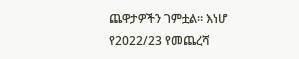ጨዋታዎችን ገምቷል። እነሆ የ2022/23 የመጨረሻ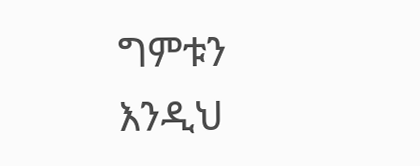ግምቱን እንዲህ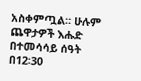አስቀምጧል። ሁሉም ጨዋታዎች እሑድ በተመሳሳይ ሰዓት በ12፡30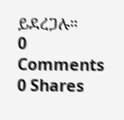ይደረጋሉ።
0 Comments 0 Shares